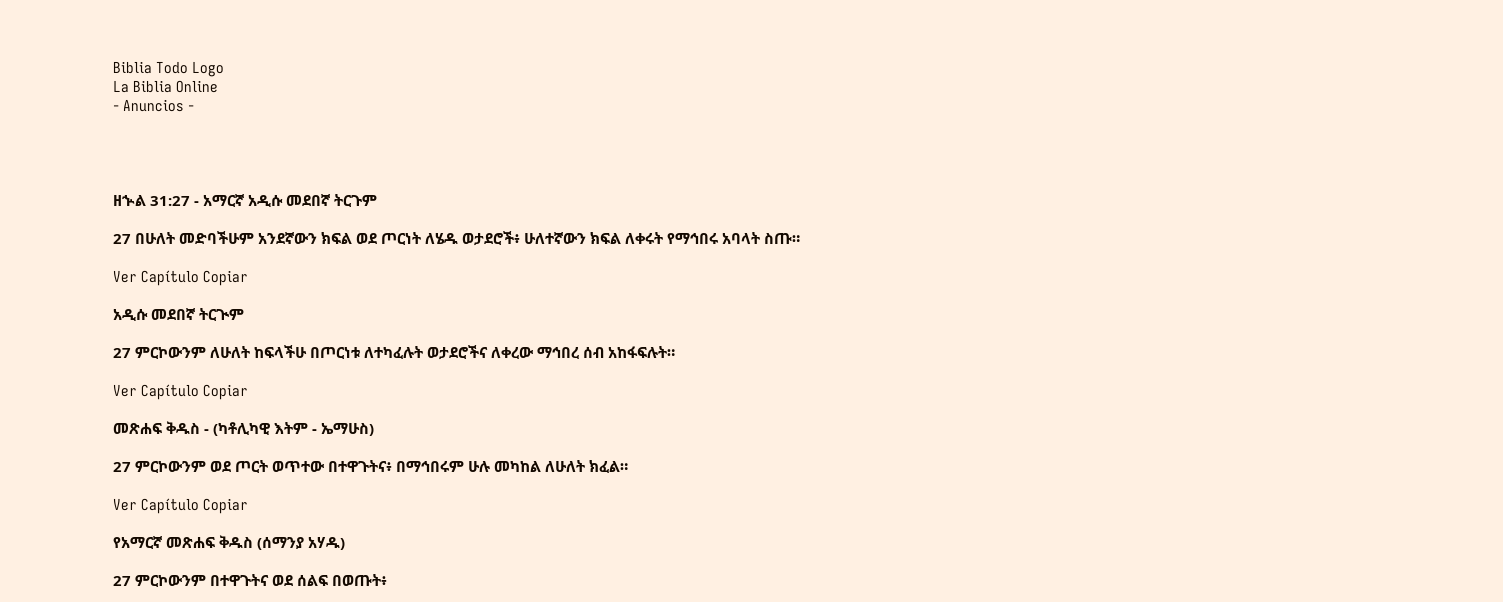Biblia Todo Logo
La Biblia Online
- Anuncios -




ዘኍል 31:27 - አማርኛ አዲሱ መደበኛ ትርጉም

27 በሁለት መድባችሁም አንደኛውን ክፍል ወደ ጦርነት ለሄዱ ወታደሮች፥ ሁለተኛውን ክፍል ለቀሩት የማኅበሩ አባላት ስጡ።

Ver Capítulo Copiar

አዲሱ መደበኛ ትርጒም

27 ምርኮውንም ለሁለት ከፍላችሁ በጦርነቱ ለተካፈሉት ወታደሮችና ለቀረው ማኅበረ ሰብ አከፋፍሉት።

Ver Capítulo Copiar

መጽሐፍ ቅዱስ - (ካቶሊካዊ እትም - ኤማሁስ)

27 ምርኮውንም ወደ ጦርት ወጥተው በተዋጉትና፥ በማኅበሩም ሁሉ መካከል ለሁለት ክፈል።

Ver Capítulo Copiar

የአማርኛ መጽሐፍ ቅዱስ (ሰማንያ አሃዱ)

27 ምርኮውንም በተዋጉትና ወደ ሰልፍ በወጡት፥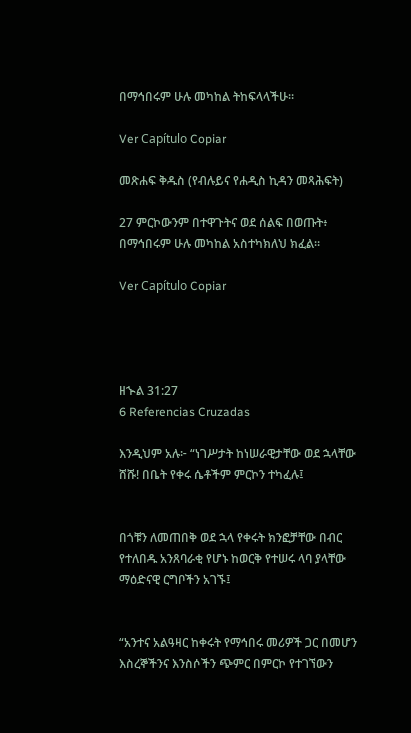በማኅበሩም ሁሉ መካከል ትከፍላላችሁ።

Ver Capítulo Copiar

መጽሐፍ ቅዱስ (የብሉይና የሐዲስ ኪዳን መጻሕፍት)

27 ምርኮውንም በተዋጉትና ወደ ሰልፍ በወጡት፥ በማኅበሩም ሁሉ መካከል አስተካክለህ ክፈል።

Ver Capítulo Copiar




ዘኍል 31:27
6 Referencias Cruzadas

እንዲህም አሉ፦ “ነገሥታት ከነሠራዊታቸው ወደ ኋላቸው ሸሹ! በቤት የቀሩ ሴቶችም ምርኮን ተካፈሉ፤


በጎቹን ለመጠበቅ ወደ ኋላ የቀሩት ክንፎቻቸው በብር የተለበዱ አንጸባራቂ የሆኑ ከወርቅ የተሠሩ ላባ ያላቸው ማዕድናዊ ርግቦችን አገኙ፤


“አንተና አልዓዛር ከቀሩት የማኅበሩ መሪዎች ጋር በመሆን እስረኞችንና እንስሶችን ጭምር በምርኮ የተገኘውን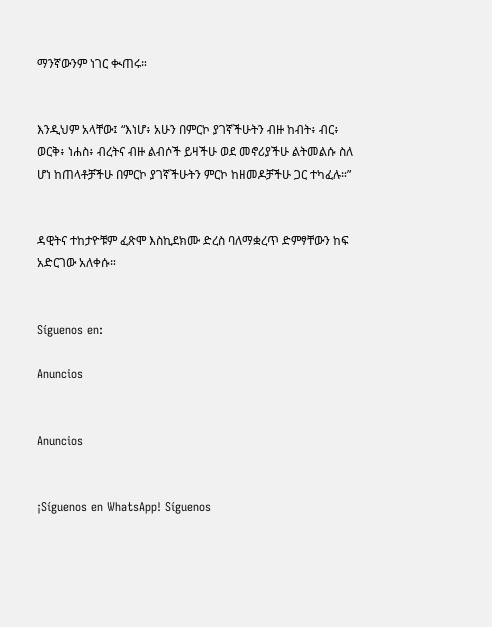ማንኛውንም ነገር ቊጠሩ።


እንዲህም አላቸው፤ “እነሆ፥ አሁን በምርኮ ያገኛችሁትን ብዙ ከብት፥ ብር፥ ወርቅ፥ ነሐስ፥ ብረትና ብዙ ልብሶች ይዛችሁ ወደ መኖሪያችሁ ልትመልሱ ስለ ሆነ ከጠላቶቻችሁ በምርኮ ያገኛችሁትን ምርኮ ከዘመዶቻችሁ ጋር ተካፈሉ።”


ዳዊትና ተከታዮቹም ፈጽሞ እስኪደክሙ ድረስ ባለማቋረጥ ድምፃቸውን ከፍ አድርገው አለቀሱ።


Síguenos en:

Anuncios


Anuncios


¡Síguenos en WhatsApp! Síguenos